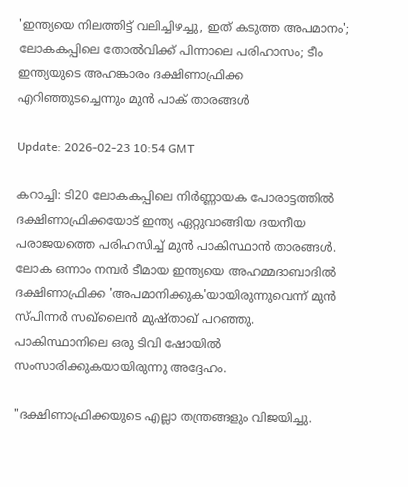'ഇന്ത്യയെ നിലത്തിട്ട് വലിച്ചിഴച്ചു, ഇത് കടുത്ത അപമാനം'; ലോകകപ്പിലെ തോൽവിക്ക് പിന്നാലെ പരിഹാസം; ടീം ഇന്ത്യയുടെ അഹങ്കാരം ദക്ഷിണാഫ്രിക്ക എറിഞ്ഞുടച്ചെന്നും മുൻ പാക് താരങ്ങൾ

Update: 2026-02-23 10:54 GMT

കറാച്ചി: ടി20 ലോകകപ്പിലെ നിർണ്ണായക പോരാട്ടത്തിൽ ദക്ഷിണാഫ്രിക്കയോട് ഇന്ത്യ ഏറ്റുവാങ്ങിയ ദയനീയ പരാജയത്തെ പരിഹസിച്ച് മുൻ പാകിസ്ഥാൻ താരങ്ങൾ. ലോക ഒന്നാം നമ്പർ ടീമായ ഇന്ത്യയെ അഹമ്മദാബാദിൽ ദക്ഷിണാഫ്രിക്ക 'അപമാനിക്കുക'യായിരുന്നുവെന്ന് മുൻ സ്പിന്നർ സഖ്‌ലൈൻ മുഷ്താഖ് പറഞ്ഞു. പാകിസ്ഥാനിലെ ഒരു ടിവി ഷോയിൽ സംസാരിക്കുകയായിരുന്നു അദ്ദേഹം.

"ദക്ഷിണാഫ്രിക്കയുടെ എല്ലാ തന്ത്രങ്ങളും വിജയിച്ചു.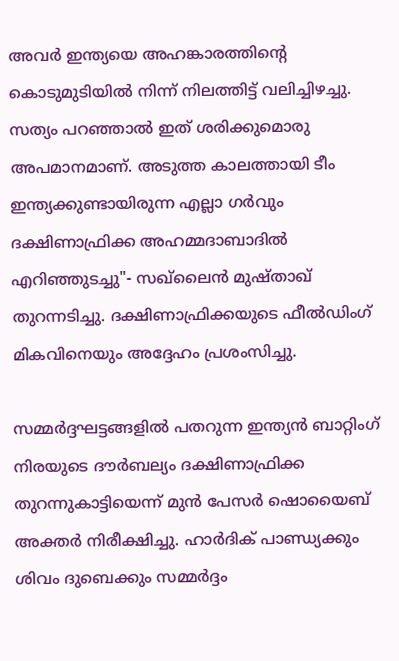അവർ ഇന്ത്യയെ അഹങ്കാരത്തിന്റെ കൊടുമുടിയിൽ നിന്ന് നിലത്തിട്ട് വലിച്ചിഴച്ചു. സത്യം പറഞ്ഞാൽ ഇത് ശരിക്കുമൊരു അപമാനമാണ്. അടുത്ത കാലത്തായി ടീം ഇന്ത്യക്കുണ്ടായിരുന്ന എല്ലാ ഗർവും ദക്ഷിണാഫ്രിക്ക അഹമ്മദാബാദിൽ എറിഞ്ഞുടച്ചു"- സഖ്‌ലൈൻ മുഷ്താഖ് തുറന്നടിച്ചു. ദക്ഷിണാഫ്രിക്കയുടെ ഫീൽഡിംഗ് മികവിനെയും അദ്ദേഹം പ്രശംസിച്ചു.

സമ്മർദ്ദഘട്ടങ്ങളിൽ പതറുന്ന ഇന്ത്യൻ ബാറ്റിംഗ് നിരയുടെ ദൗർബല്യം ദക്ഷിണാഫ്രിക്ക തുറന്നുകാട്ടിയെന്ന് മുൻ പേസർ ഷൊയൈബ് അക്തർ നിരീക്ഷിച്ചു. ഹാർദിക് പാണ്ഡ്യക്കും ശിവം ദുബെക്കും സമ്മർദ്ദം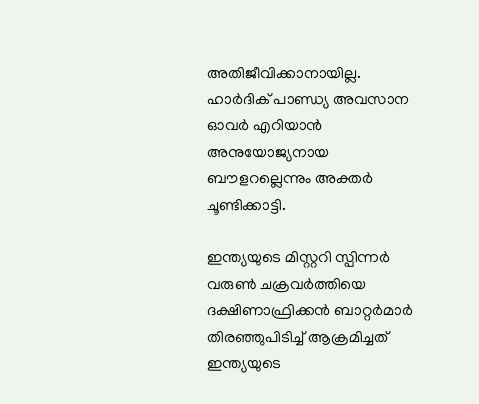അതിജീവിക്കാനായില്ല. ഹാർദിക് പാണ്ഡ്യ അവസാന ഓവർ എറിയാൻ അനുയോജ്യനായ ബൗളറല്ലെന്നും അക്തർ ചൂണ്ടിക്കാട്ടി.

ഇന്ത്യയുടെ മിസ്റ്ററി സ്പിന്നർ വരുൺ ചക്രവർത്തിയെ ദക്ഷിണാഫ്രിക്കൻ ബാറ്റർമാർ തിരഞ്ഞുപിടിച്ച് ആക്രമിച്ചത് ഇന്ത്യയുടെ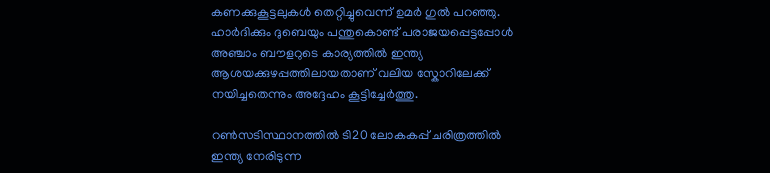കണക്കുകൂട്ടലുകൾ തെറ്റിച്ചുവെന്ന് ഉമർ ഗുൽ പറഞ്ഞു. ഹാർദിക്കും ദുബെയും പന്തുകൊണ്ട് പരാജയപ്പെട്ടപ്പോൾ അഞ്ചാം ബൗളറുടെ കാര്യത്തിൽ ഇന്ത്യ ആശയക്കുഴപ്പത്തിലായതാണ് വലിയ സ്കോറിലേക്ക് നയിച്ചതെന്നും അദ്ദേഹം കൂട്ടിച്ചേർത്തു.

റൺസടിസ്ഥാനത്തിൽ ടി20 ലോകകപ്പ് ചരിത്രത്തിൽ ഇന്ത്യ നേരിടുന്ന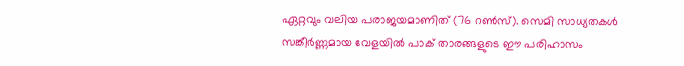ഏറ്റവും വലിയ പരാജയമാണിത് (76 റൺസ്). സെമി സാധ്യതകൾ സങ്കീർണ്ണമായ വേളയിൽ പാക് താരങ്ങളുടെ ഈ പരിഹാസം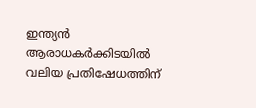ഇന്ത്യൻ ആരാധകർക്കിടയിൽ വലിയ പ്രതിഷേധത്തിന്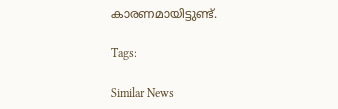കാരണമായിട്ടുണ്ട്.

Tags:

Similar News